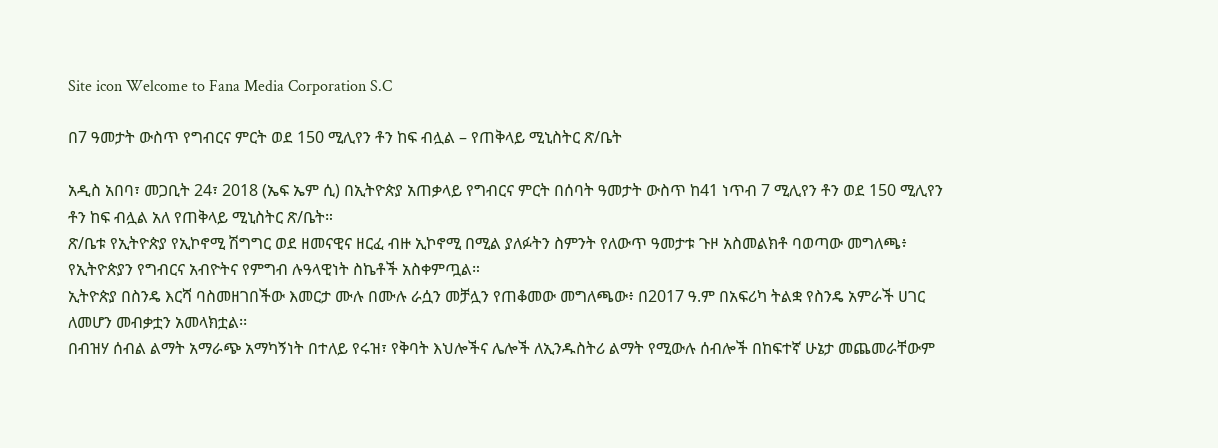Site icon Welcome to Fana Media Corporation S.C

በ7 ዓመታት ውስጥ የግብርና ምርት ወደ 150 ሚሊየን ቶን ከፍ ብሏል – የጠቅላይ ሚኒስትር ጽ/ቤት

አዲስ አበባ፣ መጋቢት 24፣ 2018 (ኤፍ ኤም ሲ) በኢትዮጵያ አጠቃላይ የግብርና ምርት በሰባት ዓመታት ውስጥ ከ41 ነጥብ 7 ሚሊየን ቶን ወደ 150 ሚሊየን ቶን ከፍ ብሏል አለ የጠቅላይ ሚኒስትር ጽ/ቤት።
ጽ/ቤቱ የኢትዮጵያ የኢኮኖሚ ሽግግር ወደ ዘመናዊና ዘርፈ ብዙ ኢኮኖሚ በሚል ያለፉትን ስምንት የለውጥ ዓመታቱ ጉዞ አስመልክቶ ባወጣው መግለጫ፥ የኢትዮጵያን የግብርና አብዮትና የምግብ ሉዓላዊነት ስኬቶች አስቀምጧል።
ኢትዮጵያ በስንዴ እርሻ ባስመዘገበችው እመርታ ሙሉ በሙሉ ራሷን መቻሏን የጠቆመው መግለጫው፥ በ2017 ዓ.ም በአፍሪካ ትልቋ የስንዴ አምራች ሀገር ለመሆን መብቃቷን አመላክቷል፡፡
በብዝሃ ሰብል ልማት አማራጭ አማካኝነት በተለይ የሩዝ፣ የቅባት እህሎችና ሌሎች ለኢንዱስትሪ ልማት የሚውሉ ሰብሎች በከፍተኛ ሁኔታ መጨመራቸውም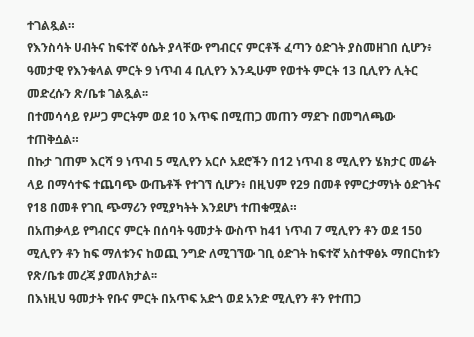ተገልጿል።
የእንስሳት ሀብትና ከፍተኛ ዕሴት ያላቸው የግብርና ምርቶች ፈጣን ዕድገት ያስመዘገበ ሲሆን፥ ዓመታዊ የእንቁላል ምርት 9 ነጥብ 4 ቢሊየን እንዲሁም የወተት ምርት 13 ቢሊየን ሊትር መድረሱን ጽ/ቤቱ ገልጿል፡፡
በተመሳሳይ የሥጋ ምርትም ወደ 10 እጥፍ በሚጠጋ መጠን ማደጉ በመግለጫው ተጠቅሷል።
በኩታ ገጠም እርሻ 9 ነጥብ 5 ሚሊየን አርሶ አደሮችን በ12 ነጥብ 8 ሚሊየን ሄክታር መሬት ላይ በማሳተፍ ተጨባጭ ውጤቶች የተገኘ ሲሆን፥ በዚህም የ29 በመቶ የምርታማነት ዕድገትና የ18 በመቶ የገቢ ጭማሪን የሚያካትት እንደሆነ ተጠቁሟል።
በአጠቃላይ የግብርና ምርት በሰባት ዓመታት ውስጥ ከ41 ነጥብ 7 ሚሊየን ቶን ወደ 150 ሚሊየን ቶን ከፍ ማለቱንና ከወጪ ንግድ ለሚገኘው ገቢ ዕድገት ከፍተኛ አስተዋፅኦ ማበርከቱን የጽ/ቤቱ መረጃ ያመለክታል፡፡
በእነዚህ ዓመታት የቡና ምርት በአጥፍ አድጎ ወደ አንድ ሚሊየን ቶን የተጠጋ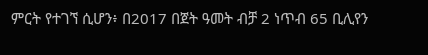ምርት የተገኘ ሲሆን፥ በ2017 በጀት ዓመት ብቻ 2 ነጥብ 65 ቢሊየን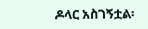ዶላር አስገኝቷል፡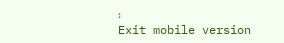፡
Exit mobile version